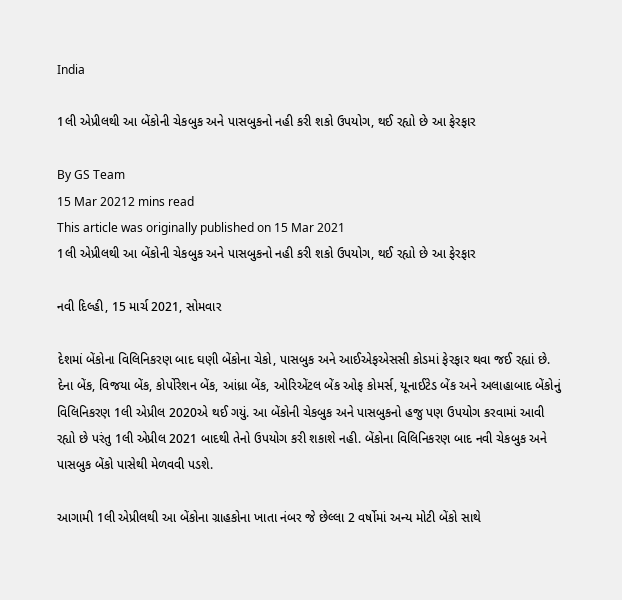India

1લી એપ્રીલથી આ બેંકોની ચેકબુક અને પાસબુકનો નહી કરી શકો ઉપયોગ, થઈ રહ્યો છે આ ફેરફાર

By GS Team
15 Mar 20212 mins read
This article was originally published on 15 Mar 2021
1લી એપ્રીલથી આ બેંકોની ચેકબુક અને પાસબુકનો નહી કરી શકો ઉપયોગ, થઈ રહ્યો છે આ ફેરફાર

નવી દિલ્હી, 15 માર્ચ 2021, સોમવાર

દેશમાં બેંકોના વિલિનિકરણ બાદ ઘણી બેંકોના ચેકો, પાસબુક અને આઈએફએસસી કોડમાં ફેરફાર થવા જઈ રહ્યાં છે. દેના બેંક, વિજયા બેંક, કોર્પોરેશન બેંક, આંધ્રા બેંક, ઓરિએંટલ બેંક ઓફ કોમર્સ, યૂનાઈટેડ બેંક અને અલાહાબાદ બેંકોનું વિલિનિકરણ 1લી એપ્રીલ 2020એ થઈ ગયું. આ બેંકોની ચેકબુક અને પાસબુકનો હજુ પણ ઉપયોગ કરવામાં આવી રહ્યો છે પરંતુ 1લી એપ્રીલ 2021 બાદથી તેનો ઉપયોગ કરી શકાશે નહી. બેંકોના વિલિનિકરણ બાદ નવી ચેકબુક અને પાસબુક બેંકો પાસેથી મેળવવી પડશે.

આગામી 1લી એપ્રીલથી આ બેંકોના ગ્રાહકોના ખાતા નંબર જે છેલ્લા 2 વર્ષોમાં અન્ય મોટી બેંકો સાથે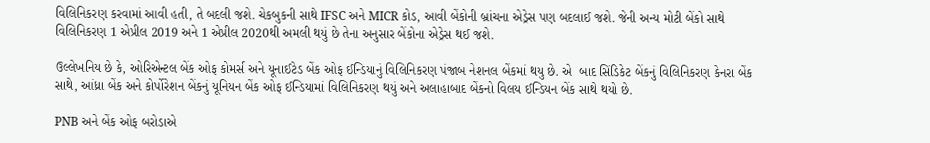વિલિનિકરણ કરવામાં આવી હતી, તે બદલી જશે. ચેકબુકની સાથે IFSC અને MICR કોડ, આવી બેંકોની બ્રાંચના એડ્રેસ પણ બદલાઈ જશે. જેની અન્ય મોટી બેંકો સાથે વિલિનિકરણ 1 એપ્રીલ 2019 અને 1 એપ્રીલ 2020થી અમલી થયું છે તેના અનુસાર બેંકોના એડ્રેસ થઈ જશે.

ઉલ્લેખનિય છે કે, ઓરિએન્ટલ બેંક ઓફ કોમર્સ અને યૂનાઈટેડ બેંક ઓફ ઈન્ડિયાનું વિલિનિકરણ પંજાબ નેશનલ બેંકમાં થયુ છે. એ  બાદ સિંડિકેટ બેંકનું વિલિનિકરણ કેનરા બેંક સાથે, આંધ્રા બેંક અને કોર્પોરેશન બેંકનું યૂનિયન બેંક ઓફ ઈન્ડિયામાં વિલિનિકરણ થયું અને અલાહાબાદ બેંકનો વિલય ઈન્ડિયન બેંક સાથે થયો છે.

PNB અને બેંક ઓફ બરોડાએ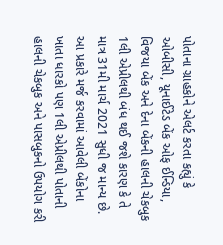પોતાના ગ્રાહકોને એલર્ટ કરતા કહ્યું કે ઓબીસી, યૂનાઈટેડ બેંક ઓફ ઈન્ડિયા, વિજયા બેંક અને દેના બેંકની હાલની ચેકબુક 1લી એપ્રીલથી બંધ થઈ જશે કારણ કે તે માત્ર 31મી માર્ચ 2021 સુધી જ માન્ય છે. આ પ્રકારે મર્જ કરવામાં આવેલી બેંકોના ખાતા ધારકો પણ 1લી એપ્રીલથી પોતાની હાલની ચેકબુક અને પાસબુકનો ઉપયોગ કરી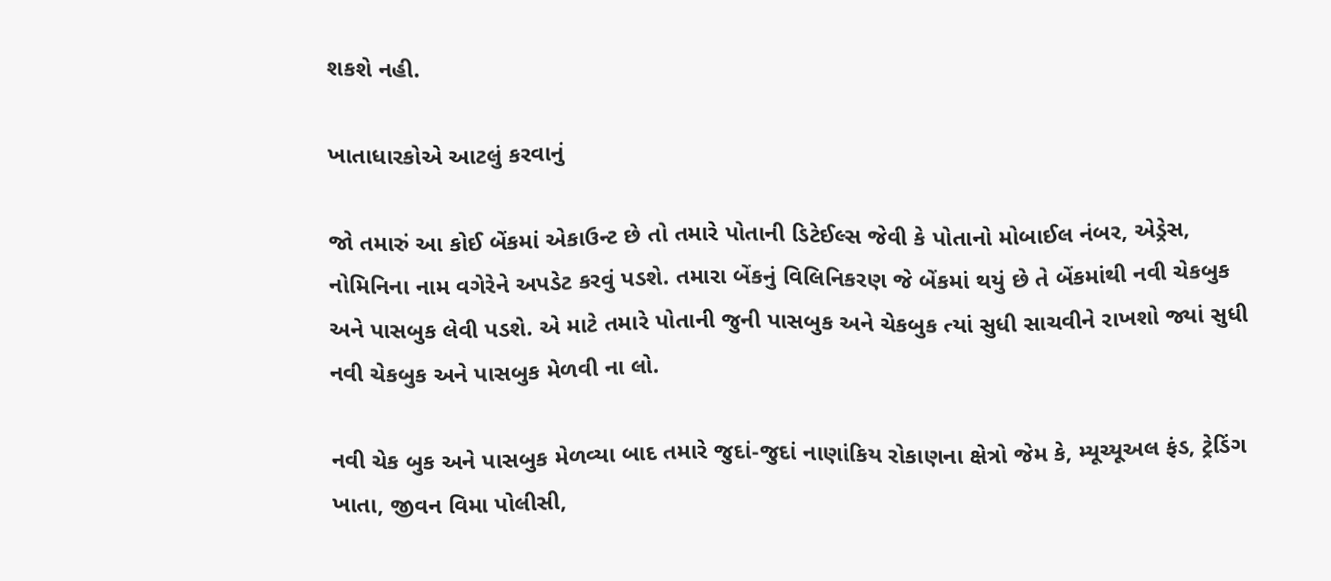શકશે નહી.

ખાતાધારકોએ આટલું કરવાનું

જો તમારું આ કોઈ બેંકમાં એકાઉન્ટ છે તો તમારે પોતાની ડિટેઈલ્સ જેવી કે પોતાનો મોબાઈલ નંબર, એડ્રેસ, નોમિનિના નામ વગેરેને અપડેટ કરવું પડશે. તમારા બેંકનું વિલિનિકરણ જે બેંકમાં થયું છે તે બેંકમાંથી નવી ચેકબુક અને પાસબુક લેવી પડશે. એ માટે તમારે પોતાની જુની પાસબુક અને ચેકબુક ત્યાં સુધી સાચવીને રાખશો જ્યાં સુધી નવી ચેકબુક અને પાસબુક મેળવી ના લો.

નવી ચેક બુક અને પાસબુક મેળવ્યા બાદ તમારે જુદાં-જુદાં નાણાંકિય રોકાણના ક્ષેત્રો જેમ કે, મ્યૂચ્યૂઅલ ફંડ, ટ્રેડિંગ ખાતા, જીવન વિમા પોલીસી,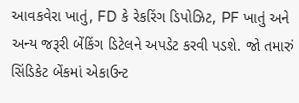આવકવેરા ખાતું, FD કે રેકરિંગ ડિપોઝિટ, PF ખાતું અને અન્ય જરૂરી બેંકિંગ ડિટેલને અપડેટ કરવી પડશે. જો તમારું સિંડિકેટ બેંકમાં એકાઉન્ટ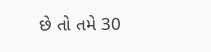છે તો તમે 30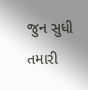જુન સુધી તમારી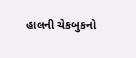હાલની ચેકબુકનો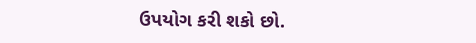ઉપયોગ કરી શકો છો.